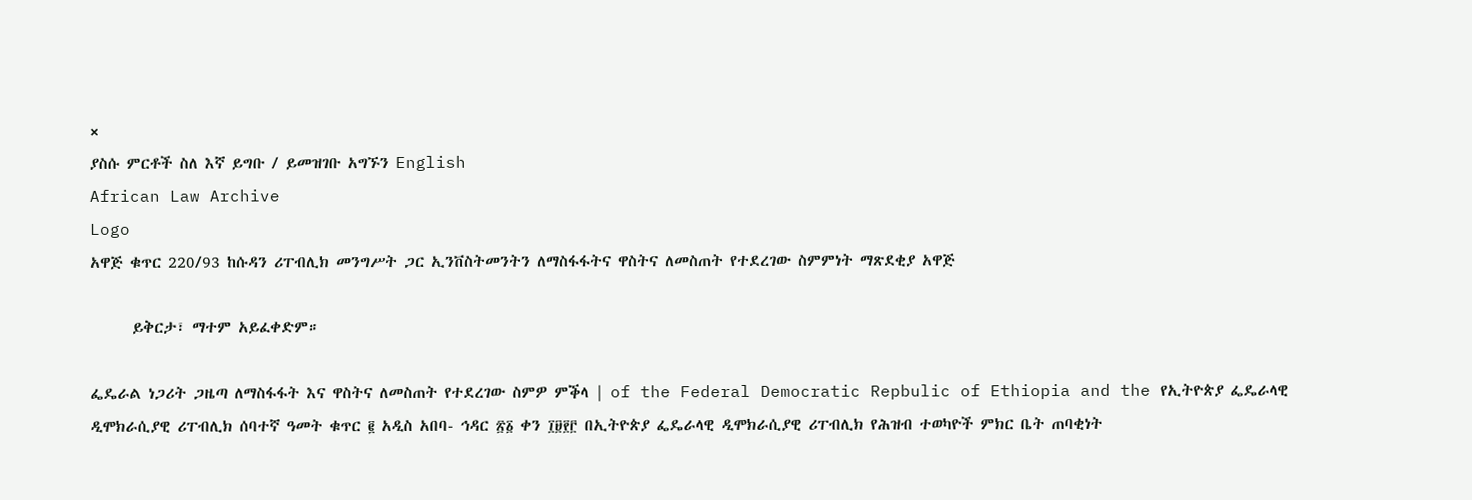×
ያስሱ ምርቶች ስለ እኛ ይግቡ / ይመዝገቡ አግኙን English
African Law Archive
Logo
አዋጅ ቁጥር 220/93 ከሱዳን ሪፐብሊክ መንግሥት ጋር ኢንቨስትመንትን ለማስፋፋትና ዋስትና ለመስጠት የተደረገው ስምምነት ማጽደቂያ አዋጅ

      ይቅርታ፣ ማተም አይፈቀድም።

ፌዴራል ነጋሪት ጋዜጣ ለማስፋፋት እና ዋስትና ለመስጠት የተደረገው ስምዎ ምቕላ | of the Federal Democratic Repbulic of Ethiopia and the የኢትዮጵያ ፌዴራላዊ ዲሞክራሲያዊ ሪፐብሊክ ሰባተኛ ዓመት ቁጥር ፪ አዲስ አበባ- ኅዳር ፳፩ ቀን ፲፱፻፫ በኢትዮጵያ ፌዴራላዊ ዲሞክራሲያዊ ሪፐብሊክ የሕዝብ ተወካዮች ምክር ቤት ጠባቂነት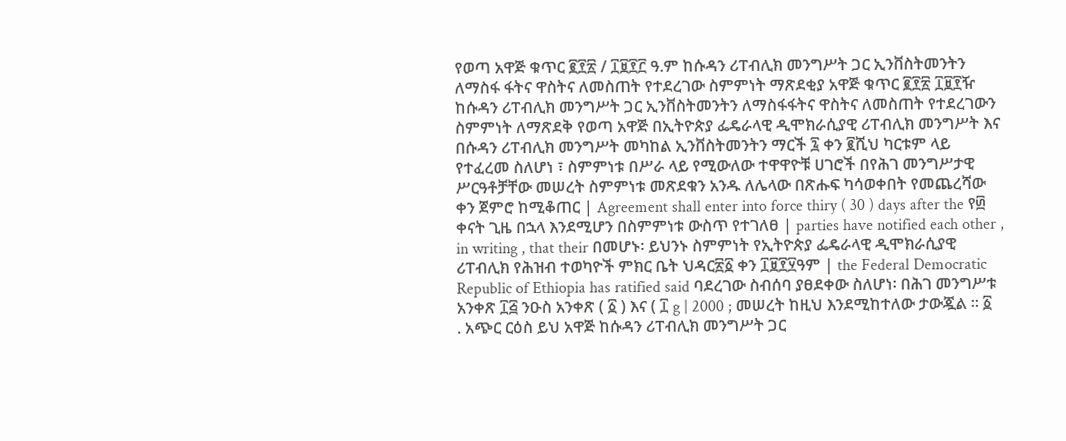የወጣ አዋጅ ቁጥር ፪፻፳ / ፲፱፻፫ ዓ.ም ከሱዳን ሪፐብሊክ መንግሥት ጋር ኢንቨስትመንትን ለማስፋ ፋትና ዋስትና ለመስጠት የተደረገው ስምምነት ማጽደቂያ አዋጅ ቁጥር ፪፻፳ ፲፱፻ዥ ከሱዳን ሪፐብሊክ መንግሥት ጋር ኢንቨስትመንትን ለማስፋፋትና ዋስትና ለመስጠት የተደረገውን ስምምነት ለማጽደቅ የወጣ አዋጅ በኢትዮጵያ ፌዴራላዊ ዲሞክራሲያዊ ሪፐብሊክ መንግሥት እና በሱዳን ሪፐብሊክ መንግሥት መካከል ኢንቨስትመንትን ማርች ፯ ቀን ፪ሺህ ካርቱም ላይ የተፈረመ ስለሆነ ፣ ስምምነቱ በሥራ ላይ የሚውለው ተዋዋዮቹ ሀገሮች በየሕገ መንግሥታዊ ሥርዓቶቻቸው መሠረት ስምምነቱ መጽደቁን አንዱ ለሌላው በጽሑፍ ካሳወቀበት የመጨረሻው ቀን ጀምሮ ከሚቆጠር | Agreement shall enter into force thiry ( 30 ) days after the የ፴ ቀናት ጊዜ በኋላ እንደሚሆን በስምምነቱ ውስጥ የተገለፀ | parties have notified each other , in writing , that their በመሆኑ፡ ይህንኑ ስምምነት የኢትዮጵያ ፌዴራላዊ ዲሞክራሲያዊ ሪፐብሊክ የሕዝብ ተወካዮች ምክር ቤት ህዳር፳፩ ቀን ፲፱፻፶ዓም | the Federal Democratic Republic of Ethiopia has ratified said ባደረገው ስብሰባ ያፀደቀው ስለሆነ፡ በሕገ መንግሥቱ አንቀጽ ፲፭ ንዑስ አንቀጽ ( ፩ ) እና ( ፲ g | 2000 ; መሠረት ከዚህ እንደሚከተለው ታውጇል ። ፩ . አጭር ርዕስ ይህ አዋጅ ከሱዳን ሪፐብሊክ መንግሥት ጋር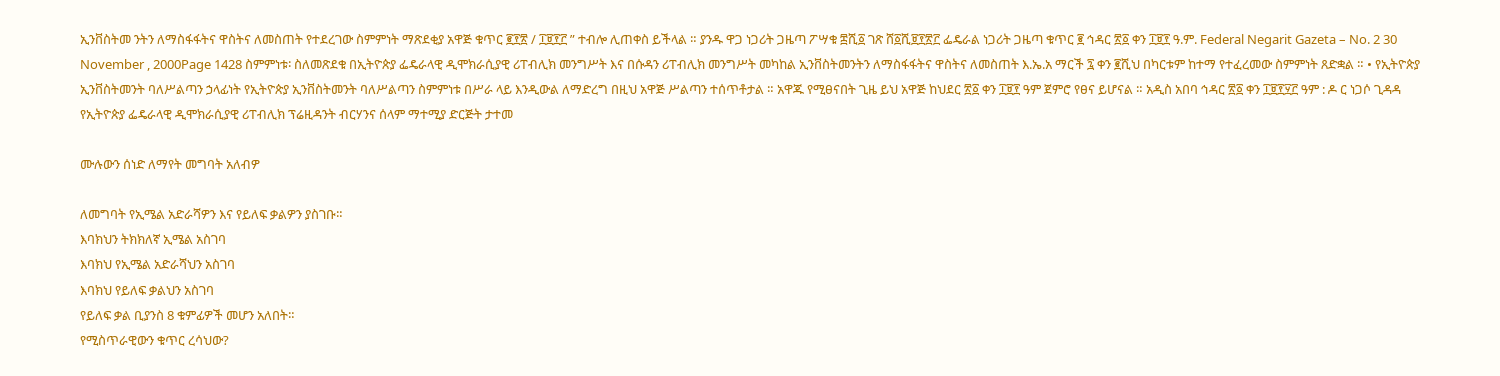ኢንቨስትመ ንትን ለማስፋፋትና ዋስትና ለመስጠት የተደረገው ስምምነት ማጽደቂያ አዋጅ ቁጥር ፪፻፳ / ፲፱፻፫ ” ተብሎ ሊጠቀስ ይችላል ። ያንዱ ዋጋ ነጋሪት ጋዜጣ ፖሣቁ ፰ሺ፩ ገጽ ሸ፩ሺ፱፻፳፫ ፌዴራል ነጋሪት ጋዜጣ ቁጥር ፪ ኅዳር ፳፩ ቀን ፲፱፻ ዓ.ም. Federal Negarit Gazeta – No. 2 30 November , 2000Page 1428 ስምምነቱ፡ ስለመጽደቁ በኢትዮጵያ ፌዴራላዊ ዲሞክራሲያዊ ሪፐብሊክ መንግሥት እና በሱዳን ሪፐብሊክ መንግሥት መካከል ኢንቨስትመንትን ለማስፋፋትና ዋስትና ለመስጠት እ.ኤ.አ ማርች ፯ ቀን ፪ሺህ በካርቱም ከተማ የተፈረመው ስምምነት ጸድቋል ። • የኢትዮጵያ ኢንቨስትመንት ባለሥልጣን ኃላፊነት የኢትዮጵያ ኢንቨስትመንት ባለሥልጣን ስምምነቱ በሥራ ላይ እንዲውል ለማድረግ በዚህ አዋጅ ሥልጣን ተሰጥቶታል ። አዋጁ የሚፀናበት ጊዜ ይህ አዋጅ ከህደር ፳፩ ቀን ፲፱፻ ዓም ጀምሮ የፀና ይሆናል ። አዲስ አበባ ኅዳር ፳፩ ቀን ፲፱፻፶፫ ዓም : ዶ ር ነጋሶ ጊዳዳ የኢትዮጵያ ፌዴራላዊ ዲሞክራሲያዊ ሪፐብሊክ ፕሬዚዳንት ብርሃንና ሰላም ማተሚያ ድርጅት ታተመ

ሙሉውን ሰነድ ለማየት መግባት አለብዎ

ለመግባት የኢሜል አድራሻዎን እና የይለፍ ቃልዎን ያስገቡ።
እባክህን ትክክለኛ ኢሜል አስገባ
እባክህ የኢሜል አድራሻህን አስገባ
እባክህ የይለፍ ቃልህን አስገባ
የይለፍ ቃል ቢያንስ 8 ቁምፊዎች መሆን አለበት።
የሚስጥራዊውን ቁጥር ረሳህው?